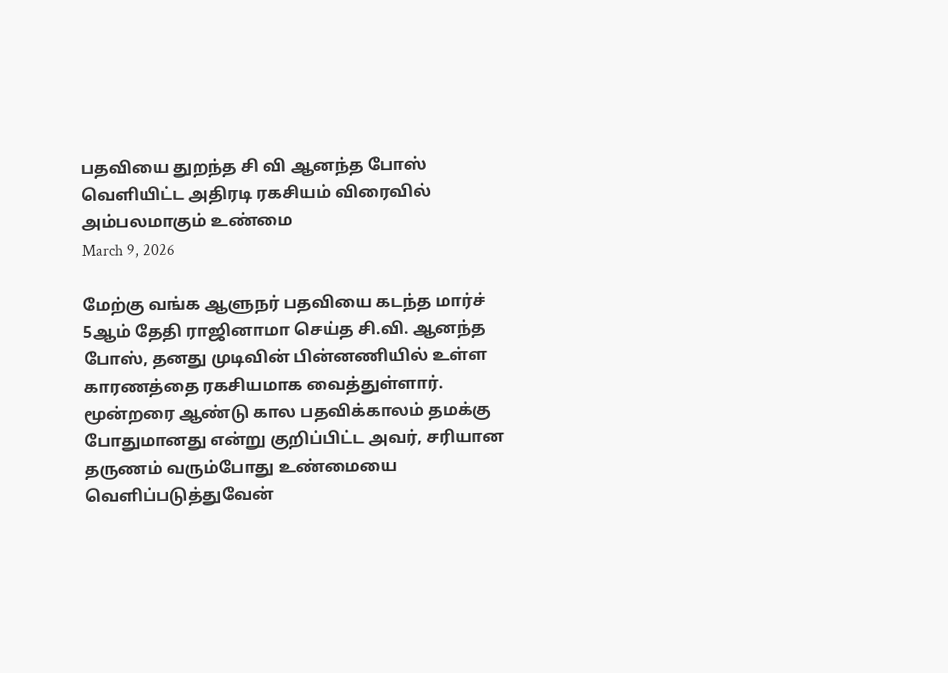பதவியை துறந்த சி வி ஆனந்த போஸ் வெளியிட்ட அதிரடி ரகசியம் விரைவில் அம்பலமாகும் உண்மை
March 9, 2026

மேற்கு வங்க ஆளுநர் பதவியை கடந்த மார்ச் 5ஆம் தேதி ராஜினாமா செய்த சி.வி. ஆனந்த போஸ், தனது முடிவின் பின்னணியில் உள்ள காரணத்தை ரகசியமாக வைத்துள்ளார். மூன்றரை ஆண்டு கால பதவிக்காலம் தமக்கு போதுமானது என்று குறிப்பிட்ட அவர், சரியான தருணம் வரும்போது உண்மையை வெளிப்படுத்துவேன்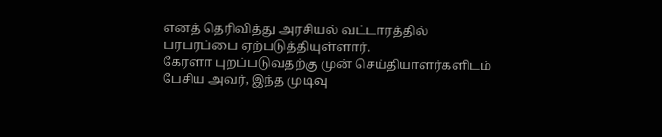எனத் தெரிவித்து அரசியல் வட்டாரத்தில் பரபரப்பை ஏற்படுத்தியுள்ளார்.
கேரளா புறப்படுவதற்கு முன் செய்தியாளர்களிடம் பேசிய அவர், இந்த முடிவு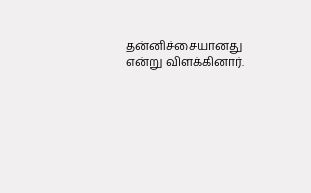தன்னிச்சையானது என்று விளக்கினார்.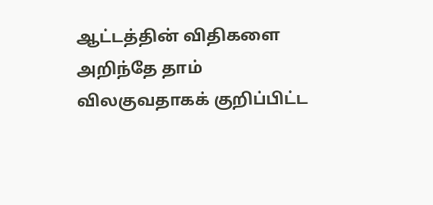ஆட்டத்தின் விதிகளை அறிந்தே தாம் விலகுவதாகக் குறிப்பிட்ட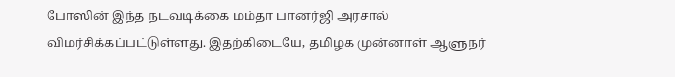போஸின் இந்த நடவடிக்கை மம்தா பானர்ஜி அரசால் விமர்சிக்கப்பட்டுள்ளது. இதற்கிடையே, தமிழக முன்னாள் ஆளுநர்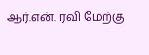ஆர்.என். ரவி மேற்கு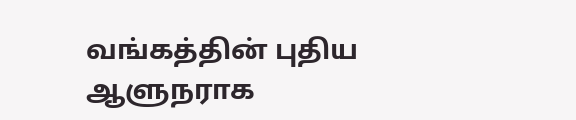வங்கத்தின் புதிய ஆளுநராக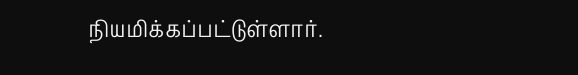நியமிக்கப்பட்டுள்ளார்.